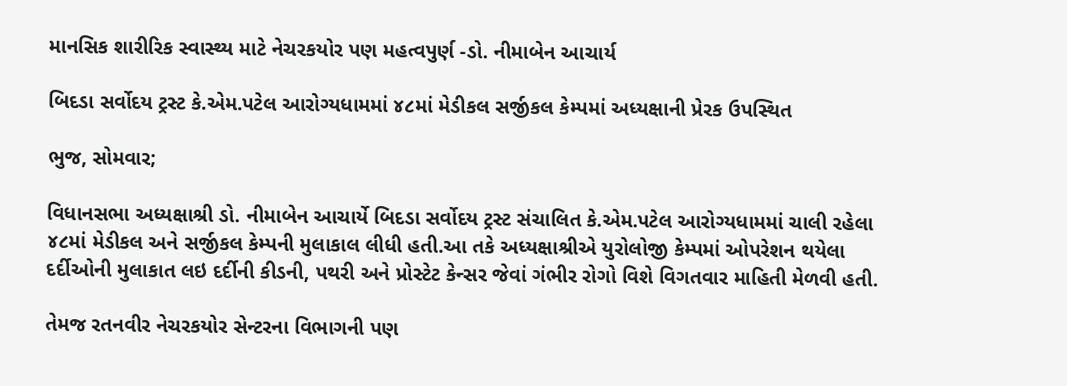માનસિક શારીરિક સ્વાસ્થ્ય માટે નેચરકયોર પણ મહત્વપુર્ણ -ડો. નીમાબેન આચાર્ય

બિદડા સર્વોદય ટ્રસ્ટ કે.એમ.પટેલ આરોગ્યધામમાં ૪૮માં મેડીકલ સર્જીકલ કેમ્પમાં અધ્યક્ષાની પ્રેરક ઉપસ્થિત

ભુજ, સોમવાર;

વિધાનસભા અધ્યક્ષાશ્રી ડો. નીમાબેન આચાર્યે બિદડા સર્વોદય ટ્રસ્ટ સંચાલિત કે.એમ.પટેલ આરોગ્યધામમાં ચાલી રહેલા ૪૮માં મેડીકલ અને સર્જીકલ કેમ્પની મુલાકાલ લીધી હતી.આ તકે અધ્યક્ષાશ્રીએ યુરોલોજી કેમ્પમાં ઓપરેશન થયેલા દર્દીઓની મુલાકાત લઇ દર્દીની કીડની, પથરી અને પ્રોસ્ટેટ કેન્સર જેવાં ગંભીર રોગો વિશે વિગતવાર માહિતી મેળવી હતી.

તેમજ રતનવીર નેચરકયોર સેન્ટરના વિભાગની પણ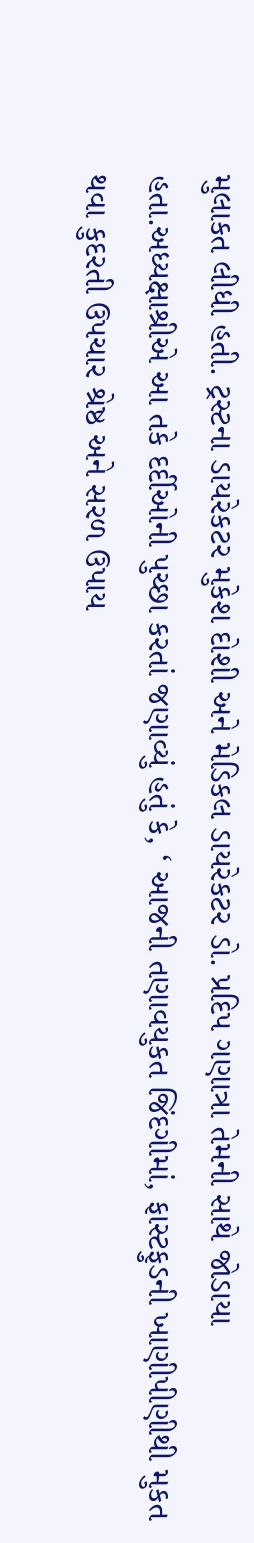મુલાકત લીધી હતી. ટ્રસ્ટના ડાયરેકટર મુકેશ દોશી અને મેડિકલ ડાયરેકટર ડો. પ્રદિપ ગણાત્રા તેમની સાથે જોડાયા હતા.અધ્યક્ષાશ્રીએ આ તકે દર્દીઓની પુચ્છા કરતાં જણાવ્યું હતું કે, ‘ આજની તણાવયુકત જિંદગીમાં, ફાસ્ટફુડની ખાણીપીણીથી મુકત થવા કુદરતી ઉપચાર શ્રેષ્ઠ અને સરળ ઉપાય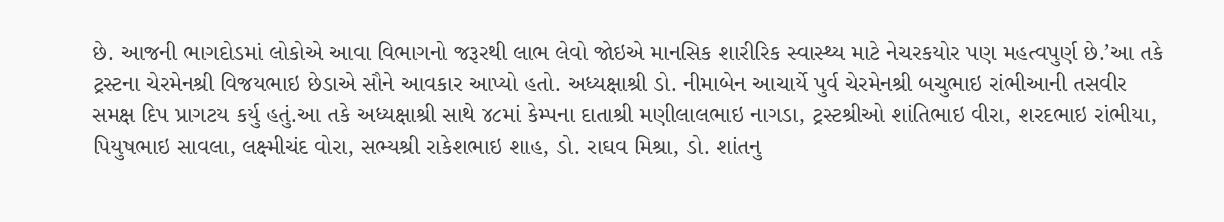છે. આજની ભાગદોડમાં લોકોએ આવા વિભાગનો જરૂરથી લાભ લેવો જોઇએ માનસિક શારીરિક સ્વાસ્થ્ય માટે નેચરકયોર પણ મહત્વપુર્ણ છે.’આ તકે ટ્રસ્ટના ચેરમેનશ્રી વિજયભાઇ છેડાએ સૌને આવકાર આપ્યો હતો. અધ્યક્ષાશ્રી ડો. નીમાબેન આચાર્યે પુર્વ ચેરમેનશ્રી બચુભાઇ રાંભીઆની તસવીર સમક્ષ દિપ પ્રાગટય કર્યુ હતું.આ તકે અધ્યક્ષાશ્રી સાથે ૪૮માં કેમ્પના દાતાશ્રી મણીલાલભાઇ નાગડા, ટ્રસ્ટશ્રીઓ શાંતિભાઇ વીરા, શરદભાઇ રાંભીયા, પિયુષભાઇ સાવલા, લક્ષ્મીચંદ વોરા, સભ્યશ્રી રાકેશભાઇ શાહ, ડો. રાઘવ મિશ્રા, ડો. શાંતનુ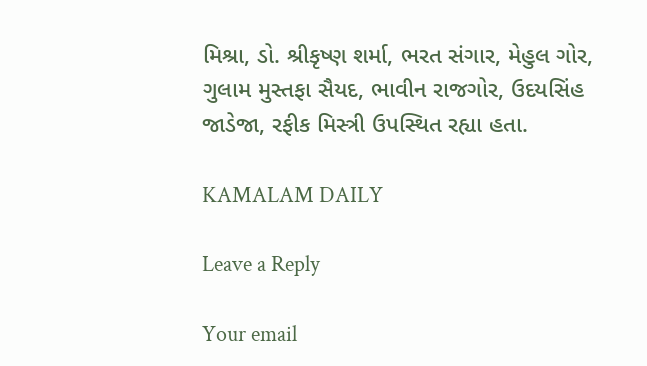મિશ્રા, ડો. શ્રીકૃષ્ણ શર્મા, ભરત સંગાર, મેહુલ ગોર, ગુલામ મુસ્તફા સૈયદ, ભાવીન રાજગોર, ઉદયસિંહ જાડેજા, રફીક મિસ્ત્રી ઉપસ્થિત રહ્યા હતા.

KAMALAM DAILY

Leave a Reply

Your email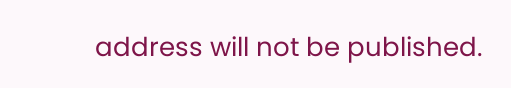address will not be published.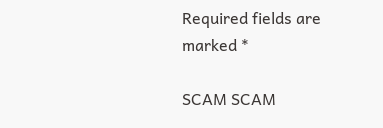Required fields are marked *

SCAM SCAM